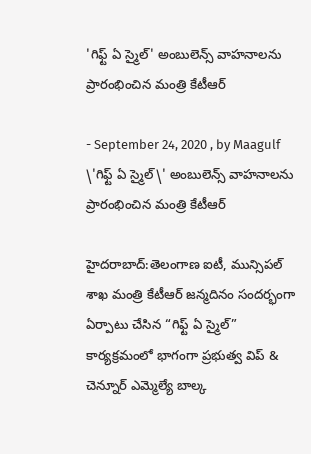'గిఫ్ట్‌ ఏ స్మైల్‌' అంబులెన్స్‌ వాహనాలను ప్రారంభించిన మంత్రి కేటీఆర్

- September 24, 2020 , by Maagulf
\'గిఫ్ట్‌ ఏ స్మైల్‌\' అంబులెన్స్‌ వాహనాలను ప్రారంభించిన మంత్రి కేటీఆర్

హైదరాబాద్:తెలంగాణ ఐటీ, మున్సిపల్ శాఖ మంత్రి కేటీఆర్ జన్మదినం సందర్భంగా ఏర్పాటు చేసిన “గిఫ్ట్‌ ఏ స్మైల్‌” కార్యక్రమంలో భాగంగా ప్రభుత్వ విప్ & చెన్నూర్ ఎమ్మెల్యే బాల్క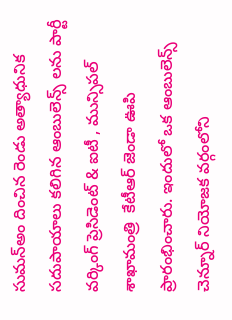సుమన్అం దించిన రెండు అత్యాధునిక సదుపాయాలు కలిగిన ఆంబులెన్స్ లను పార్టీ వర్కింగ్ ప్రెసిడెంట్ & ఐటీ , మున్సిపల్ శాఖామంత్రి  కేటీఆర్ జెండా ఊపి ప్రారంభించారు. ఇందులో ఒక ఆంబులెన్స్ చెన్నూర్ నియోజక వర్గంలోని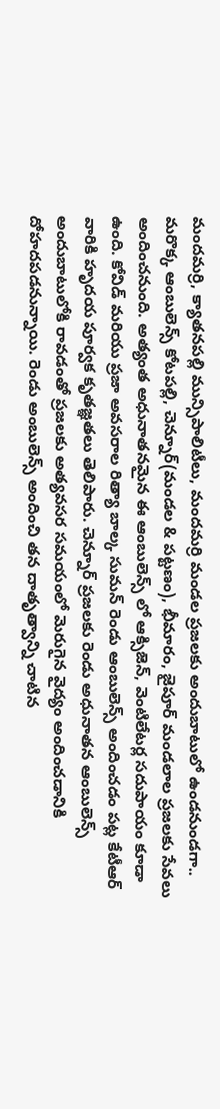మందమర్రి, క్యాతనపల్లి మున్సిపాలిటీలు, మందమర్రి మండల ప్రజలకు అందుబాటులో ఉండనుండగా.. మరొక్క ఆంబులెన్స్ కోటపల్లి, చెన్నూర్(మండల & పట్టణం), భీమారం, జైపూర్ మండలాల ప్రజలకు సేవలు అందించనుంది. అత్యంత అధునాతనమైన ఈ ఆంబులెన్స్ లో ఆక్సిజెన్, వెంటిలేటర్ల సదుపాయం కూడా ఉంది. కోవిడ్ మరియు ప్రజా అవసరాల రిత్యా బాల్క సుమన్ రెండు ఆంబులెన్స్ అందించడం పట్ల కేటీఆర్ వారికి హృదయ పూర్వక కృతజ్ఞతలు తెలిపారు. చెన్నూర్ ప్రజలకు రెండు అధునాతన ఆంబులెన్స్ అందుబాటులోకి రావడంతో ప్రజలకు అత్యవసర సమయంలో మెరుగైన వైద్యం అందించడానికి దోహదపడనున్నాయి. రెండు అంబులెన్స్ అందించి తన దాతృత్వాన్ని చాటిన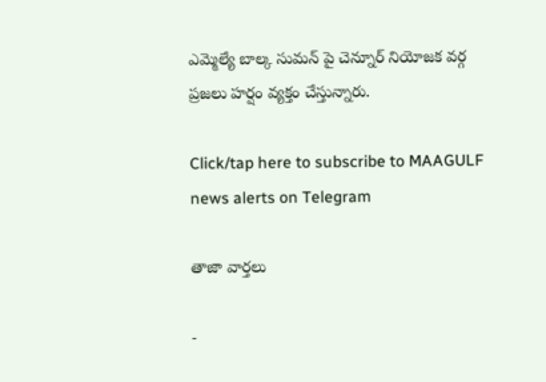ఎమ్మెల్యే బాల్క సుమన్ పై చెన్నూర్ నియోజక వర్గ ప్రజలు హర్షం వ్యక్తం చేస్తున్నారు.

Click/tap here to subscribe to MAAGULF news alerts on Telegram

తాజా వార్తలు

-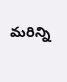మరిన్ని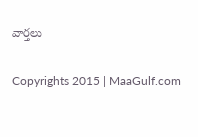వార్తలు

Copyrights 2015 | MaaGulf.com